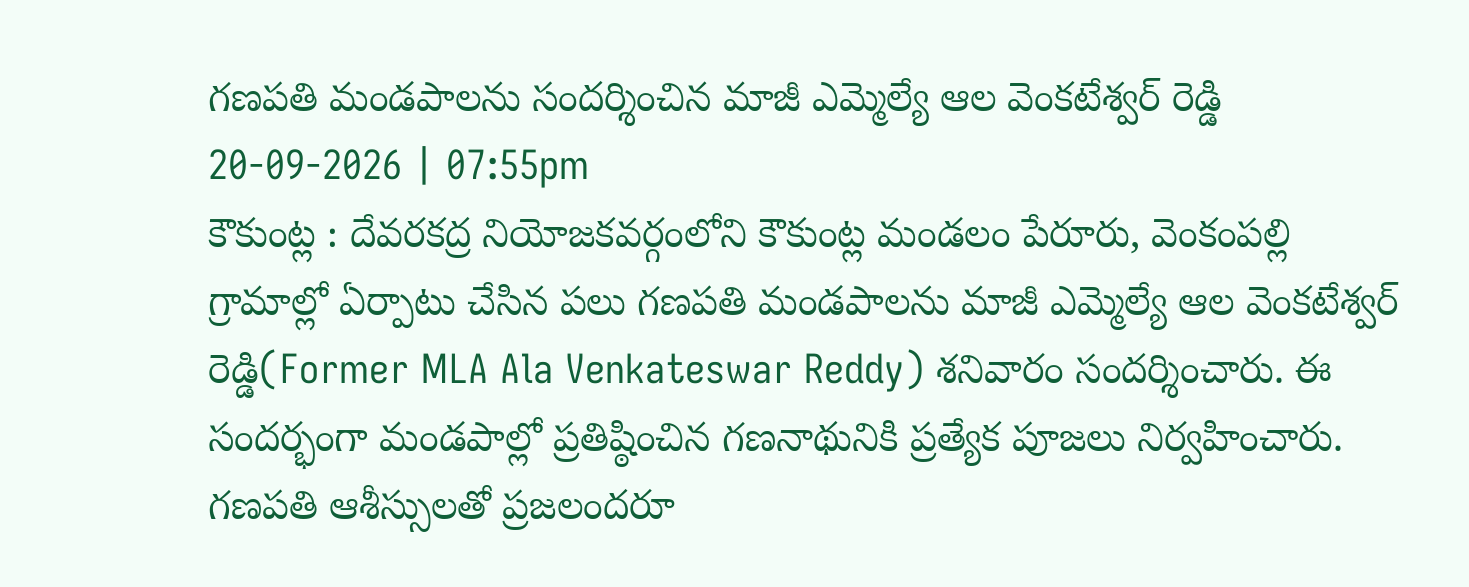గణపతి మండపాలను సందర్శించిన మాజీ ఎమ్మెల్యే ఆల వెంకటేశ్వర్ రెడ్డి
20-09-2026 | 07:55pm
కౌకుంట్ల : దేవరకద్ర నియోజకవర్గంలోని కౌకుంట్ల మండలం పేరూరు, వెంకంపల్లి గ్రామాల్లో ఏర్పాటు చేసిన పలు గణపతి మండపాలను మాజీ ఎమ్మెల్యే ఆల వెంకటేశ్వర్ రెడ్డి(Former MLA Ala Venkateswar Reddy) శనివారం సందర్శించారు. ఈ సందర్భంగా మండపాల్లో ప్రతిష్ఠించిన గణనాథునికి ప్రత్యేక పూజలు నిర్వహించారు. గణపతి ఆశీస్సులతో ప్రజలందరూ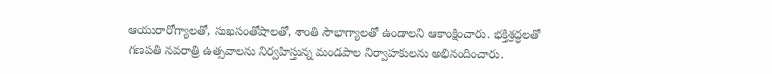ఆయురారోగ్యాలతో, సుఖసంతోషాలతో, శాంతి సౌభాగ్యాలతో ఉండాలని ఆకాంక్షించారు. భక్తిశ్రద్ధలతో గణపతి నవరాత్రి ఉత్సవాలను నిర్వహిస్తున్న మండపాల నిర్వాహకులను అభినందించారు.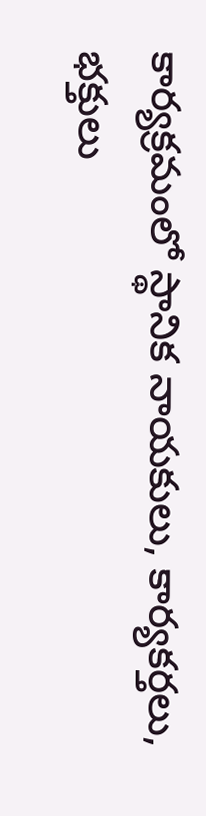కార్యక్రమంలో స్థానిక నాయకులు, కార్యకర్తలు, భక్తులు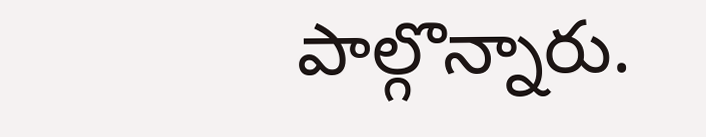పాల్గొన్నారు.